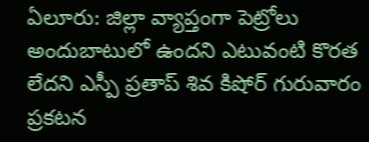ఏలూరు: జిల్లా వ్యాప్తంగా పెట్రోలు అందుబాటులో ఉందని ఎటువంటి కొరత లేదని ఎస్పీ ప్రతాప్ శివ కిషోర్ గురువారం ప్రకటన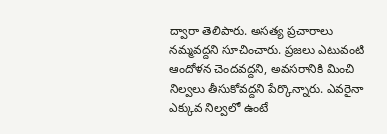ద్వారా తెలిపారు. అసత్య ప్రచారాలు నమ్మవద్దని సూచించారు. ప్రజలు ఎటువంటి ఆందోళన చెందవద్దని, అవసరానికి మించి నిల్వలు తీసుకోవద్దని పేర్కొన్నారు. ఎవరైనా ఎక్కువ నిల్వలో ఉంటే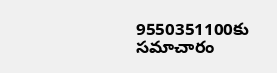9550351100కు సమాచారం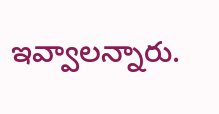ఇవ్వాలన్నారు.